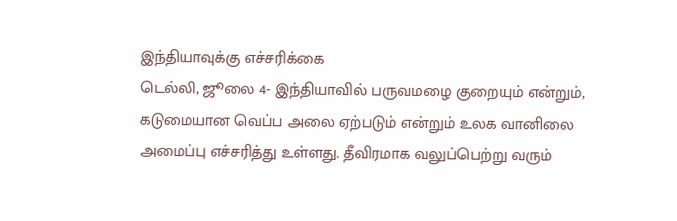இந்தியாவுக்கு எச்சரிக்கை
டெல்லி, ஜூலை 4- இந்தியாவில் பருவமழை குறையும் என்றும், கடுமையான வெப்ப அலை ஏற்படும் என்றும் உலக வானிலை அமைப்பு எச்சரித்து உள்ளது. தீவிரமாக வலுப்பெற்று வரும்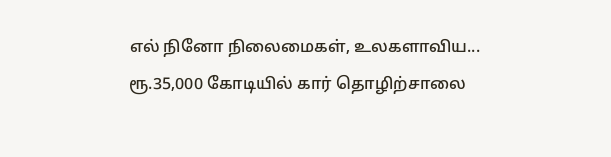எல் நினோ நிலைமைகள், உலகளாவிய...
ரூ.35,000 கோடியில் கார் தொழிற்சாலை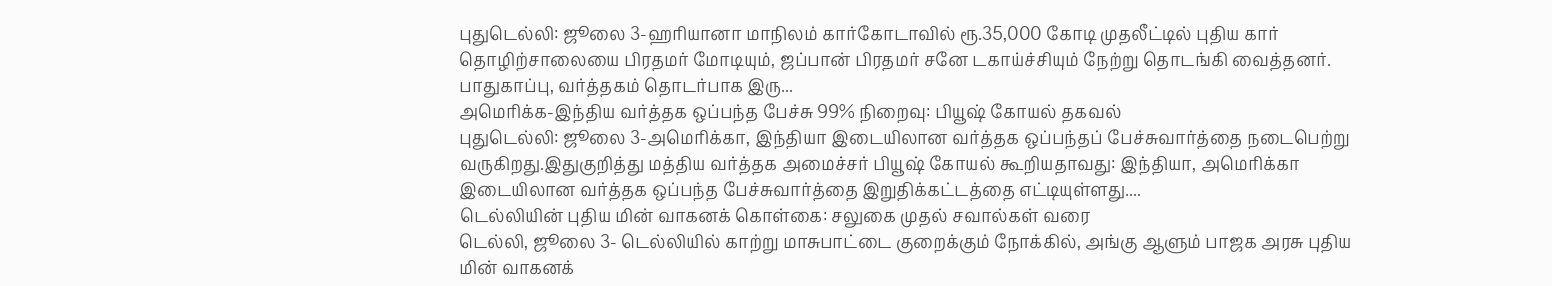புதுடெல்லி: ஜூலை 3-ஹரியானா மாநிலம் கார்கோடாவில் ரூ.35,000 கோடி முதலீட்டில் புதிய கார் தொழிற்சாலையை பிரதமர் மோடியும், ஜப்பான் பிரதமர் சனே டகாய்ச்சியும் நேற்று தொடங்கி வைத்தனர். பாதுகாப்பு, வர்த்தகம் தொடர்பாக இரு...
அமெரிக்க-இந்திய வர்த்தக ஒப்பந்த பேச்சு 99% நிறைவு: பியூஷ் கோயல் தகவல்
புதுடெல்லி: ஜூலை 3-அமெரிக்கா, இந்தியா இடையிலான வர்த்தக ஒப்பந்தப் பேச்சுவார்த்தை நடைபெற்று வருகிறது.இதுகுறித்து மத்திய வர்த்தக அமைச்சர் பியூஷ் கோயல் கூறியதாவது: இந்தியா, அமெரிக்கா இடையிலான வர்த்தக ஒப்பந்த பேச்சுவார்த்தை இறுதிக்கட்டத்தை எட்டியுள்ளது....
டெல்லியின் புதிய மின் வாகனக் கொள்கை: சலுகை முதல் சவால்கள் வரை
டெல்லி, ஜூலை 3- டெல்லியில் காற்று மாசுபாட்டை குறைக்கும் நோக்கில், அங்கு ஆளும் பாஜக அரசு புதிய மின் வாகனக்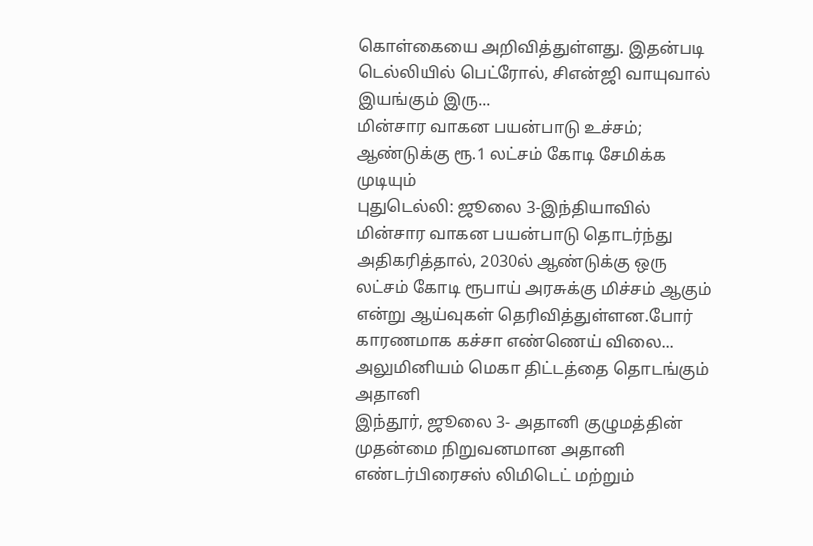கொள்கையை அறிவித்துள்ளது. இதன்படி டெல்லியில் பெட்ரோல், சிஎன்ஜி வாயுவால் இயங்கும் இரு...
மின்சார வாகன பயன்பாடு உச்சம்; ஆண்டுக்கு ரூ.1 லட்சம் கோடி சேமிக்க முடியும்
புதுடெல்லி: ஜூலை 3-இந்தியாவில் மின்சார வாகன பயன்பாடு தொடர்ந்து அதிகரித்தால், 2030ல் ஆண்டுக்கு ஒரு லட்சம் கோடி ரூபாய் அரசுக்கு மிச்சம் ஆகும் என்று ஆய்வுகள் தெரிவித்துள்ளன.போர் காரணமாக கச்சா எண்ணெய் விலை...
அலுமினியம் மெகா திட்டத்தை தொடங்கும் அதானி
இந்தூர், ஜூலை 3- அதானி குழுமத்தின் முதன்மை நிறுவனமான அதானி எண்டர்பிரைசஸ் லிமிடெட் மற்றும்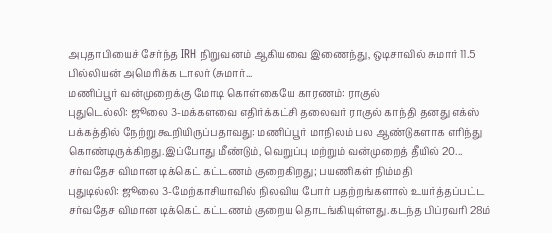அபுதாபியைச் சேர்ந்த IRH நிறுவனம் ஆகியவை இணைந்து, ஒடிசாவில் சுமார் 11.5 பில்லியன் அமெரிக்க டாலர் (சுமார்...
மணிப்பூர் வன்முறைக்கு மோடி கொள்கையே காரணம்: ராகுல்
புதுடெல்லி: ஜூலை 3-மக்களவை எதிர்க்கட்சி தலைவர் ராகுல் காந்தி தனது எக்ஸ் பக்கத்தில் நேற்று கூறியிருப்பதாவது: மணிப்பூர் மாநிலம் பல ஆண்டுகளாக எரிந்து கொண்டிருக்கிறது.இப்போது மீண்டும், வெறுப்பு மற்றும் வன்முறைத் தீயில் 20...
சர்வதேச விமான டிக்கெட் கட்டணம் குறைகிறது; பயணிகள் நிம்மதி
புதுடில்லி: ஜூலை 3-மேற்காசியாவில் நிலவிய போர் பதற்றங்களால் உயர்த்தப்பட்ட சர்வதேச விமான டிக்கெட் கட்டணம் குறைய தொடங்கியுள்ளது.கடந்த பிப்ரவரி 28ம்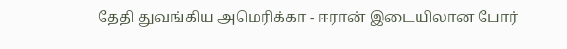தேதி துவங்கிய அமெரிக்கா - ஈரான் இடையிலான போர்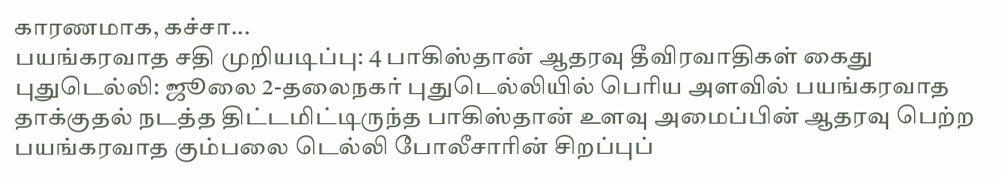காரணமாக, கச்சா...
பயங்கரவாத சதி முறியடிப்பு: 4 பாகிஸ்தான் ஆதரவு தீவிரவாதிகள் கைது
புதுடெல்லி: ஜூலை 2-தலைநகர் புதுடெல்லியில் பெரிய அளவில் பயங்கரவாத தாக்குதல் நடத்த திட்டமிட்டிருந்த பாகிஸ்தான் உளவு அமைப்பின் ஆதரவு பெற்ற பயங்கரவாத கும்பலை டெல்லி போலீசாரின் சிறப்புப்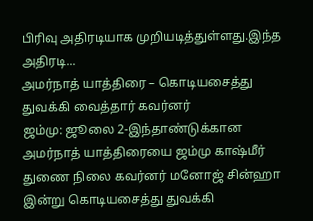பிரிவு அதிரடியாக முறியடித்துள்ளது.இந்த அதிரடி...
அமர்நாத் யாத்திரை – கொடியசைத்து துவக்கி வைத்தார் கவர்னர்
ஜம்மு: ஜூலை 2-இந்தாண்டுக்கான அமர்நாத் யாத்திரையை ஜம்மு காஷ்மீர் துணை நிலை கவர்னர் மனோஜ் சின்ஹா இன்று கொடியசைத்து துவக்கி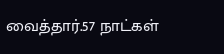வைத்தார்.57 நாட்கள்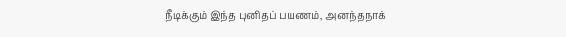நீடிக்கும் இந்த புனிதப் பயணம், அனந்தநாக்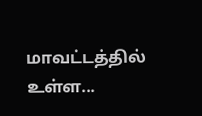மாவட்டத்தில் உள்ள...